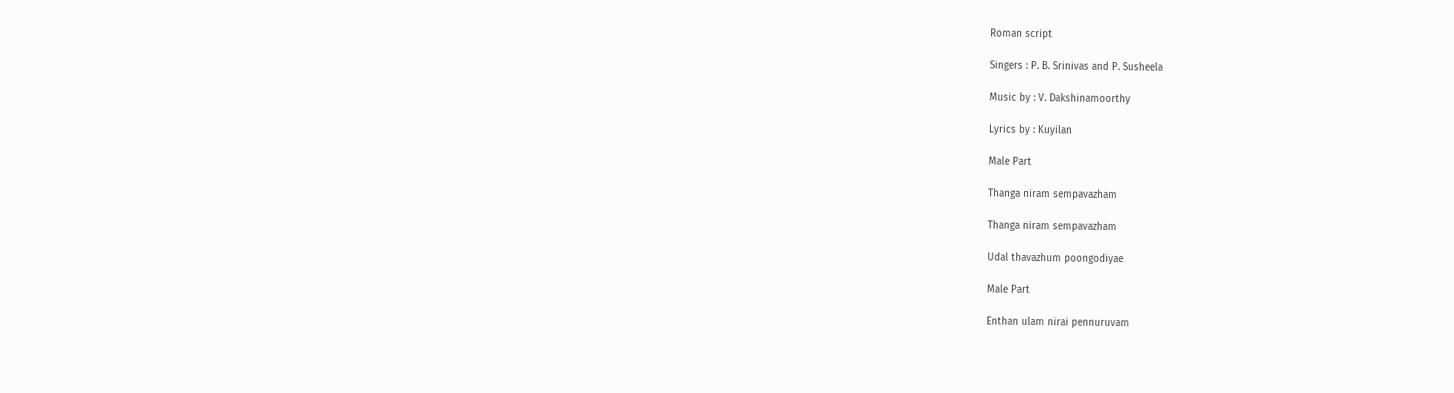Roman script

Singers : P. B. Srinivas and P. Susheela

Music by : V. Dakshinamoorthy

Lyrics by : Kuyilan

Male Part

Thanga niram sempavazham

Thanga niram sempavazham

Udal thavazhum poongodiyae

Male Part

Enthan ulam nirai pennuruvam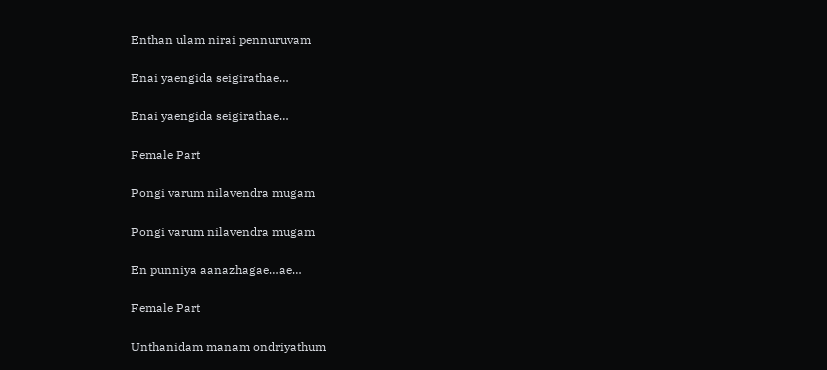Enthan ulam nirai pennuruvam

Enai yaengida seigirathae…

Enai yaengida seigirathae…

Female Part

Pongi varum nilavendra mugam

Pongi varum nilavendra mugam

En punniya aanazhagae…ae…

Female Part

Unthanidam manam ondriyathum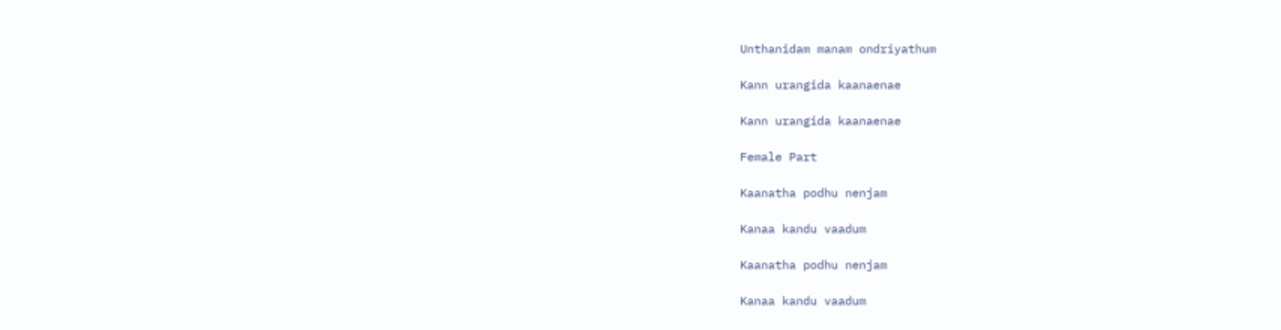Unthanidam manam ondriyathum

Kann urangida kaanaenae

Kann urangida kaanaenae

Female Part

Kaanatha podhu nenjam

Kanaa kandu vaadum

Kaanatha podhu nenjam

Kanaa kandu vaadum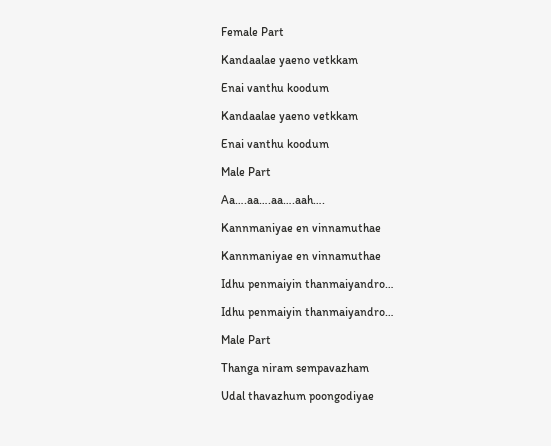Female Part

Kandaalae yaeno vetkkam

Enai vanthu koodum

Kandaalae yaeno vetkkam

Enai vanthu koodum

Male Part

Aa….aa….aa….aah….

Kannmaniyae en vinnamuthae

Kannmaniyae en vinnamuthae

Idhu penmaiyin thanmaiyandro…

Idhu penmaiyin thanmaiyandro…

Male Part

Thanga niram sempavazham

Udal thavazhum poongodiyae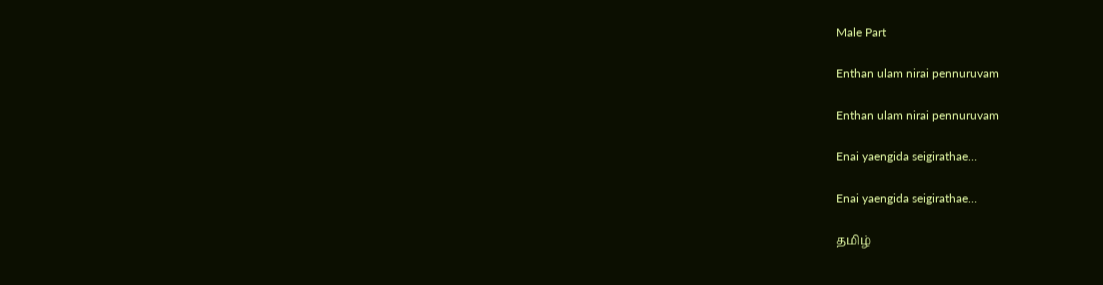Male Part

Enthan ulam nirai pennuruvam

Enthan ulam nirai pennuruvam

Enai yaengida seigirathae…

Enai yaengida seigirathae…

தமிழ்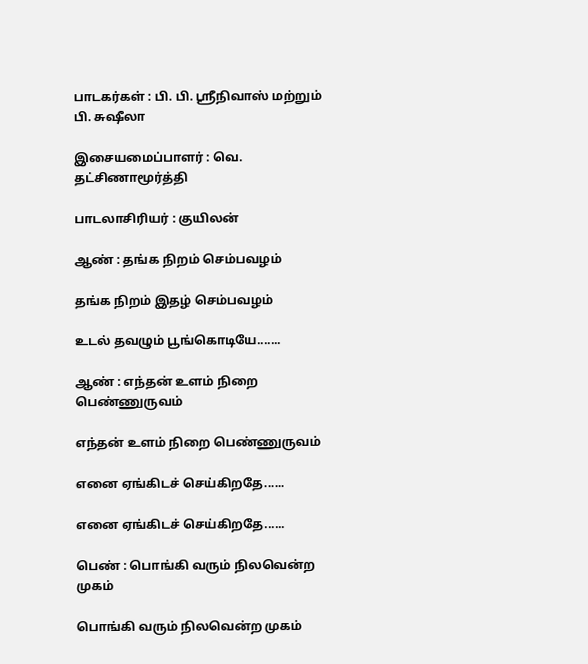பாடகர்கள் : பி. பி. ஸ்ரீநிவாஸ் மற்றும் பி. சுஷீலா

இசையமைப்பாளர் : வெ. தட்சிணாமூர்த்தி

பாடலாசிரியர் : குயிலன்

ஆண் : தங்க நிறம் செம்பவழம்

தங்க நிறம் இதழ் செம்பவழம்

உடல் தவழும் பூங்கொடியே.......

ஆண் : எந்தன் உளம் நிறை பெண்ணுருவம்

எந்தன் உளம் நிறை பெண்ணுருவம்

எனை ஏங்கிடச் செய்கிறதே......

எனை ஏங்கிடச் செய்கிறதே......

பெண் : பொங்கி வரும் நிலவென்ற முகம்

பொங்கி வரும் நிலவென்ற முகம்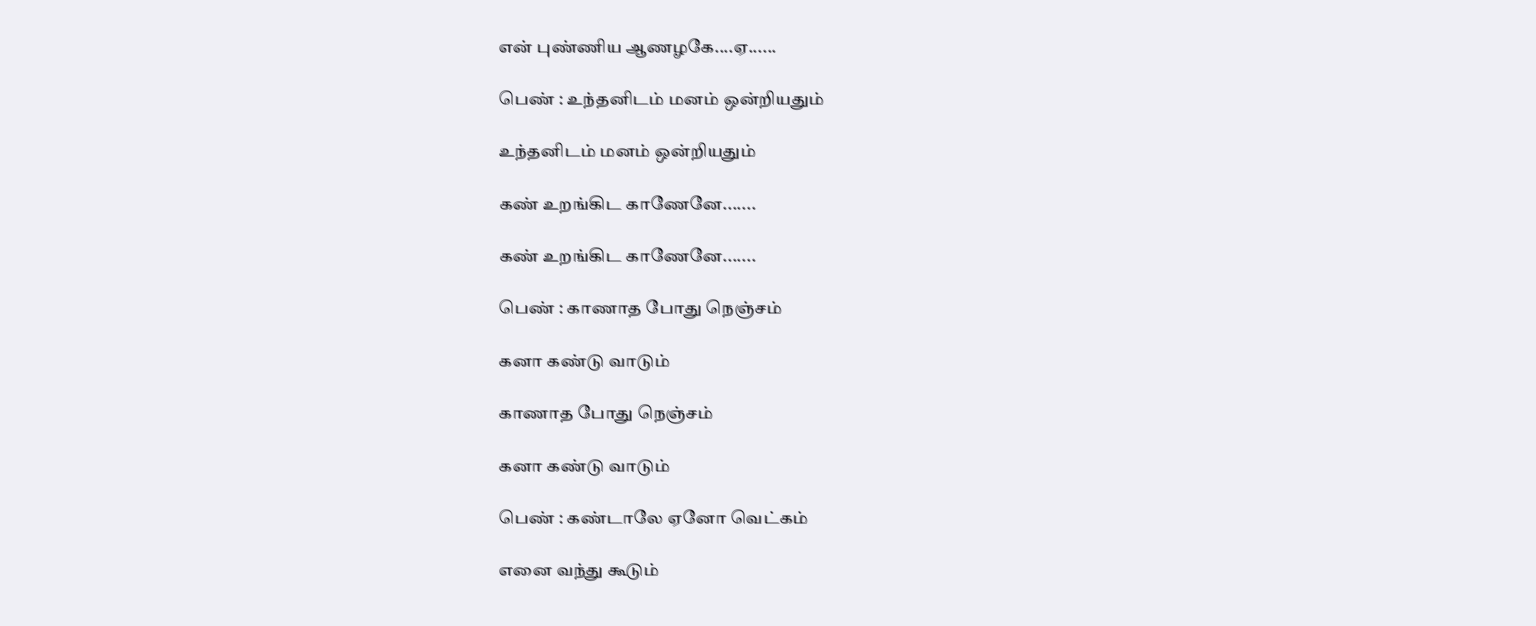என் புண்ணிய ஆணழகே....ஏ......

பெண் : உந்தனிடம் மனம் ஒன்றியதும்

உந்தனிடம் மனம் ஒன்றியதும்

கண் உறங்கிட காணேனே.......

கண் உறங்கிட காணேனே.......

பெண் : காணாத போது நெஞ்சம்

கனா கண்டு வாடும்

காணாத போது நெஞ்சம்

கனா கண்டு வாடும்

பெண் : கண்டாலே ஏனோ வெட்கம்

எனை வந்து கூடும்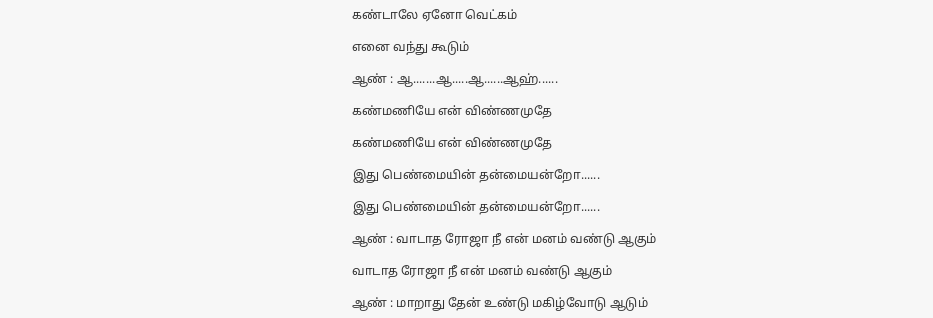கண்டாலே ஏனோ வெட்கம்

எனை வந்து கூடும்

ஆண் : ஆ.......ஆ.....ஆ......ஆஹ்......

கண்மணியே என் விண்ணமுதே

கண்மணியே என் விண்ணமுதே

இது பெண்மையின் தன்மையன்றோ......

இது பெண்மையின் தன்மையன்றோ......

ஆண் : வாடாத ரோஜா நீ என் மனம் வண்டு ஆகும்

வாடாத ரோஜா நீ என் மனம் வண்டு ஆகும்

ஆண் : மாறாது தேன் உண்டு மகிழ்வோடு ஆடும்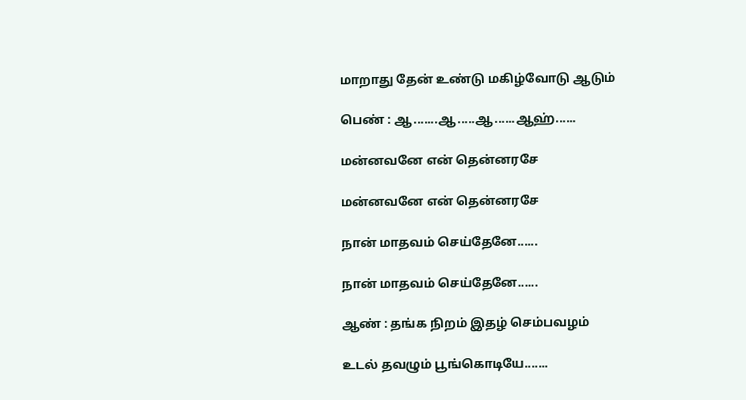மாறாது தேன் உண்டு மகிழ்வோடு ஆடும்

பெண் : ஆ.......ஆ.....ஆ......ஆஹ்......

மன்னவனே என் தென்னரசே

மன்னவனே என் தென்னரசே

நான் மாதவம் செய்தேனே......

நான் மாதவம் செய்தேனே......

ஆண் : தங்க நிறம் இதழ் செம்பவழம்

உடல் தவழும் பூங்கொடியே.......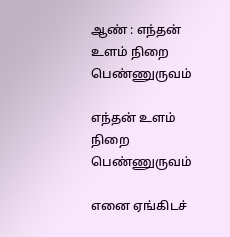ஆண் : எந்தன் உளம் நிறை பெண்ணுருவம்

எந்தன் உளம் நிறை பெண்ணுருவம்

எனை ஏங்கிடச்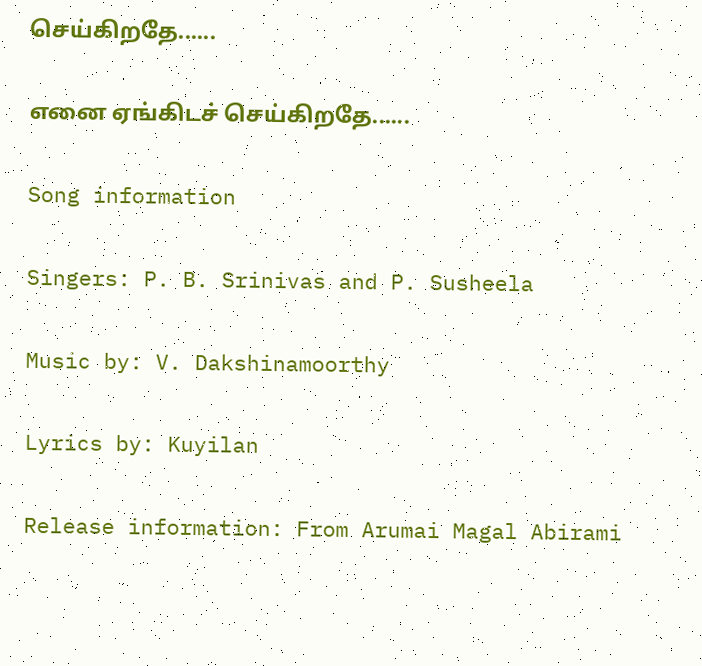செய்கிறதே......

எனை ஏங்கிடச் செய்கிறதே......

Song information

Singers: P. B. Srinivas and P. Susheela

Music by: V. Dakshinamoorthy

Lyrics by: Kuyilan

Release information: From Arumai Magal Abirami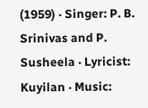(1959) · Singer: P. B. Srinivas and P. Susheela · Lyricist: Kuyilan · Music: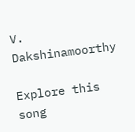V. Dakshinamoorthy

Explore this song